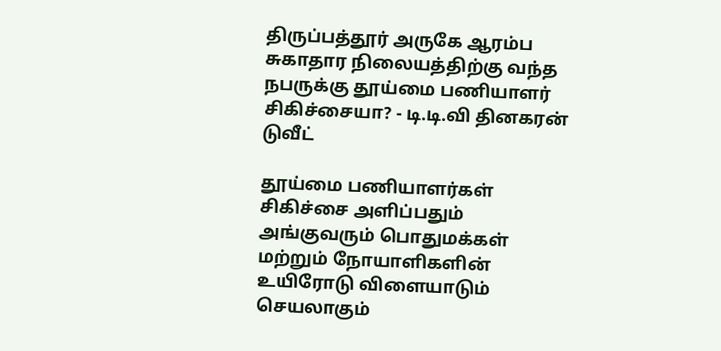திருப்பத்தூர் அருகே ஆரம்ப சுகாதார நிலையத்திற்கு வந்த நபருக்கு தூய்மை பணியாளர் சிகிச்சையா? - டி.டி.வி தினகரன் டுவீட்

தூய்மை பணியாளர்கள் சிகிச்சை அளிப்பதும் அங்குவரும் பொதுமக்கள் மற்றும் நோயாளிகளின் உயிரோடு விளையாடும் செயலாகும்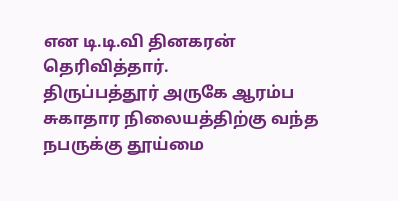என டி.டி.வி தினகரன் தெரிவித்தார்.
திருப்பத்தூர் அருகே ஆரம்ப சுகாதார நிலையத்திற்கு வந்த நபருக்கு தூய்மை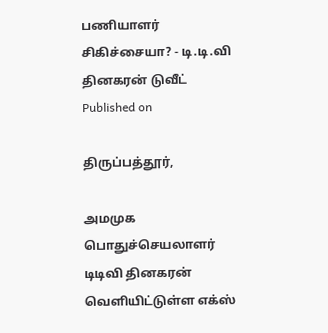பணியாளர் சிகிச்சையா? - டி.டி.வி தினகரன் டுவீட்
Published on

திருப்பத்தூர்,

அமமுக பொதுச்செயலாளர் டிடிவி தினகரன் வெளியிட்டுள்ள எக்ஸ்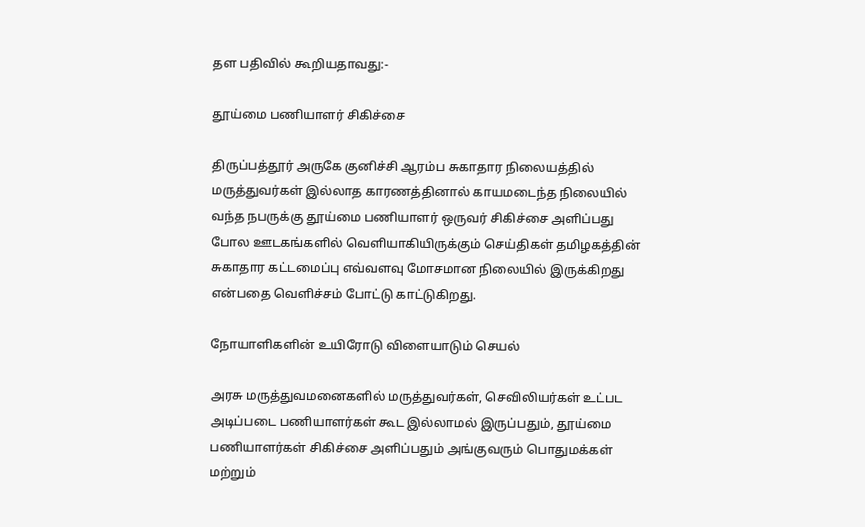தள பதிவில் கூறியதாவது:-

தூய்மை பணியாளர் சிகிச்சை

திருப்பத்தூர் அருகே குனிச்சி ஆரம்ப சுகாதார நிலையத்தில் மருத்துவர்கள் இல்லாத காரணத்தினால் காயமடைந்த நிலையில் வந்த நபருக்கு தூய்மை பணியாளர் ஒருவர் சிகிச்சை அளிப்பது போல ஊடகங்களில் வெளியாகியிருக்கும் செய்திகள் தமிழகத்தின் சுகாதார கட்டமைப்பு எவ்வளவு மோசமான நிலையில் இருக்கிறது என்பதை வெளிச்சம் போட்டு காட்டுகிறது.

நோயாளிகளின் உயிரோடு விளையாடும் செயல்

அரசு மருத்துவமனைகளில் மருத்துவர்கள், செவிலியர்கள் உட்பட அடிப்படை பணியாளர்கள் கூட இல்லாமல் இருப்பதும், தூய்மை பணியாளர்கள் சிகிச்சை அளிப்பதும் அங்குவரும் பொதுமக்கள் மற்றும்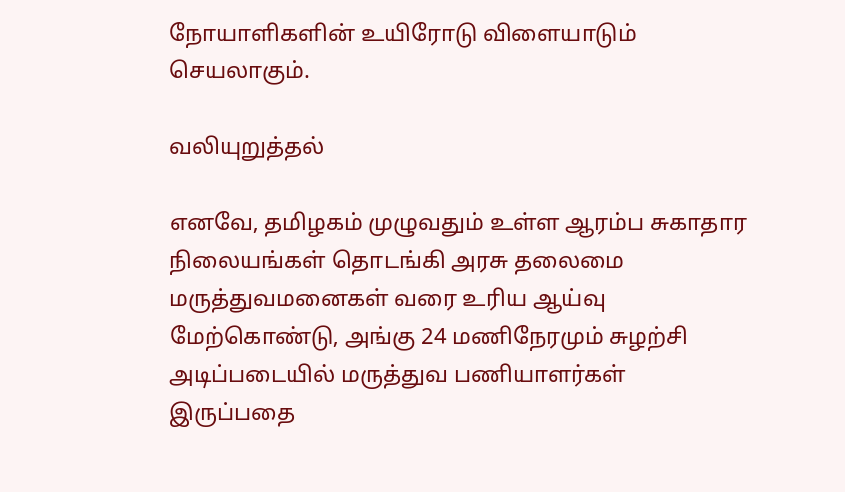நோயாளிகளின் உயிரோடு விளையாடும் செயலாகும்.

வலியுறுத்தல்

எனவே, தமிழகம் முழுவதும் உள்ள ஆரம்ப சுகாதார நிலையங்கள் தொடங்கி அரசு தலைமை மருத்துவமனைகள் வரை உரிய ஆய்வு மேற்கொண்டு, அங்கு 24 மணிநேரமும் சுழற்சி அடிப்படையில் மருத்துவ பணியாளர்கள் இருப்பதை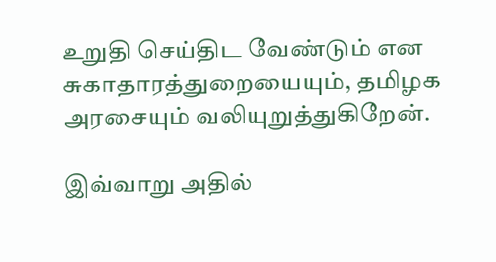உறுதி செய்திட வேண்டும் என சுகாதாரத்துறையையும், தமிழக அரசையும் வலியுறுத்துகிறேன்.

இவ்வாறு அதில்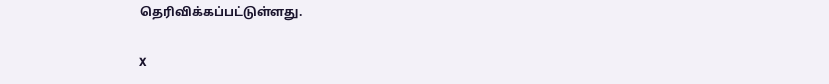தெரிவிக்கப்பட்டுள்ளது.

X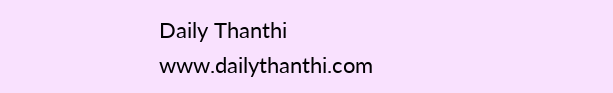Daily Thanthi
www.dailythanthi.com